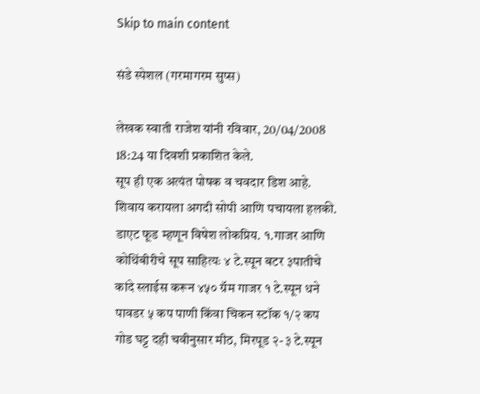Skip to main content

संडे स्पेशल (गरमागरम सुप्स)

लेखक स्वाती राजेश यांनी रविवार, 20/04/2008 18:24 या दिवशी प्रकाशित केले.
सूप ही एक अत्यंत पोषक व चवदार डिश आहे. शिवाय करायला अगदी सोपी आणि पचायला हलकी. डाएट फूड म्हणून विषेश लोकप्रिय. १.गाजर आणि कोथिंबीरीचे सूप साहित्यः ४ टे.स्पून बटर ३पातीचे कांदे स्लाईस करून ४५० ग्रॅम गाजर १ टे.स्पून धने पावडर ५ कप पाणी किंवा चिकन स्टॉक १/२ कप गोड घट्ट दही चवीनुसार मीठ, मिरपूड २-३ टे.स्पून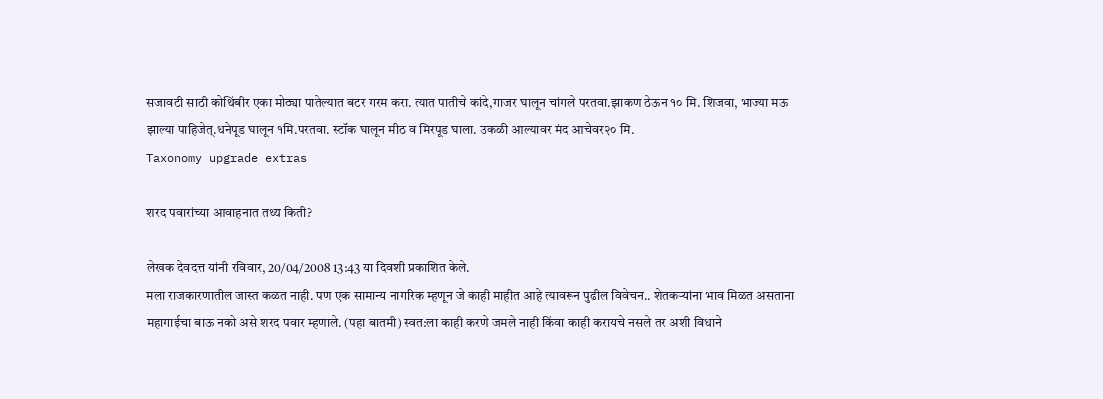सजावटी साठी कोथिंबीर एका मोठ्या पातेल्यात बटर गरम करा. त्यात पातीचे कांदे,गाजर घालून चांगले परतवा.झाकण ठेऊन १० मि. शिजवा, भाज्या मऊ झाल्या पाहिजेत्.धनेपूड घालून १मि.परतवा. स्टॉक घालून मीठ व मिरपूड घाला. उकळी आल्यावर मंद आचेवर२० मि.
Taxonomy upgrade extras

शरद पवारांच्या आवाहनात तथ्य किती?

लेखक देवदत्त यांनी रविवार, 20/04/2008 13:43 या दिवशी प्रकाशित केले.
मला राजकारणातील जास्त कळत नाही. पण एक सामान्य नागरिक म्हणून जे काही माहीत आहे त्यावरून पुढील विवेचन.. शेतकर्‍यांना भाव मिळत असताना महागाईचा बाऊ नको असे शरद पवार म्हणाले. (पहा बातमी) स्वत:ला काही करणे जमले नाही किंवा काही करायचे नसले तर अशी विधाने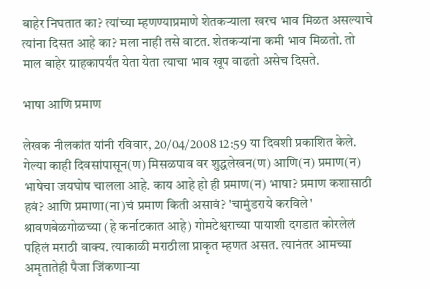बाहेर निघतात का? त्यांच्या म्हणण्याप्रमाणे शेतकर्‍याला खरच भाव मिळत असल्याचे त्यांना दिसत आहे का? मला नाही तसे वाटत. शेतकर्‍यांना कमी भाव मिळतो. तो माल बाहेर ग्राहकापर्यंत येता येता त्याचा भाव खूप वाढतो असेच दिसते.

भाषा आणि प्रमाण

लेखक नीलकांत यांनी रविवार, 20/04/2008 12:59 या दिवशी प्रकाशित केले.
गेल्या काही दिवसांपासून(ण) मिसळपाव वर शुद्धलेखन(ण) आणि(न) प्रमाण(न) भाषेचा जयघोष चालला आहे. काय आहे हो ही प्रमाण(न) भाषा? प्रमाण कशासाठी हवं? आणि प्रमाणा(ना)चं प्रमाण किती असावं? 'चामुंडराये करविले' श्रावणबेळगोळच्या (हे कर्नाटकात आहे) गोमटेश्वराच्या पायाशी दगडात कोरलेलं पहिलं मराठी वाक्य. त्याकाळी मराठीला प्राकृत म्हणत असत. त्यानंतर आमच्या अमृतातेही पैजा जिंकणार्‍या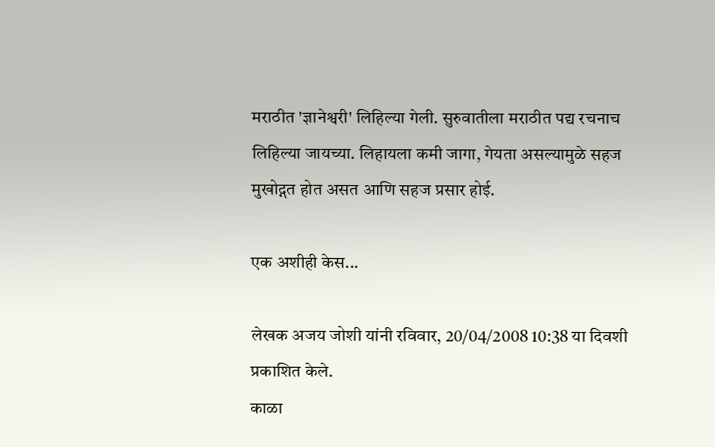मराठीत 'ज्ञानेश्वरी' लिहिल्या गेली. सुरुवातीला मराठीत पद्य रचनाच लिहिल्या जायच्या. लिहायला कमी जागा, गेयता असल्यामुळे सहज मुखोद्गत होत असत आणि सहज प्रसार होई.

एक अशीही केस...

लेखक अजय जोशी यांनी रविवार, 20/04/2008 10:38 या दिवशी प्रकाशित केले.
काळा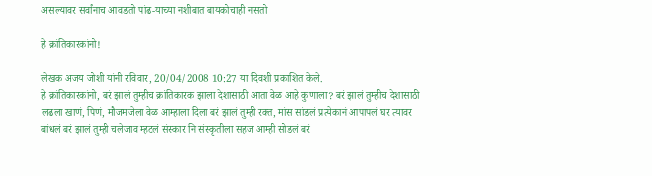असल्यावर सर्वांनाच आवडतो पांढ-याच्या नशीबात बायकोचाही नसतो

हे क्रांतिकारकांनो!

लेखक अजय जोशी यांनी रविवार, 20/04/2008 10:27 या दिवशी प्रकाशित केले.
हे क्रांतिकारकांनो, बरं झालं तुम्हीच क्रांतिकारक झाला देशासाठी आता वेळ आहे कुणाला? बरं झालं तुम्हीच देशासाठी लढला खाणं, पिणं, मौजमजेला वेळ आम्हाला दिला बरं झालं तुम्ही रक्त, मांस सांडलं प्रत्येकानं आपापलं घर त्यावर बांधलं बरं झालं तुम्ही चलेजाव म्हटलं संस्कार नि संस्कृतीला सहज आम्ही सोडलं बरं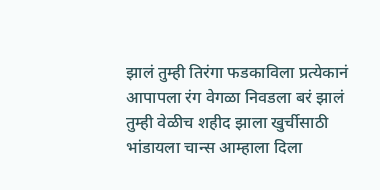झालं तुम्ही तिरंगा फडकाविला प्रत्येकानं आपापला रंग वेगळा निवडला बरं झालं तुम्ही वेळीच शहीद झाला खुर्चीसाठी भांडायला चान्स आम्हाला दिला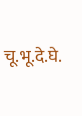चू.भू.दे.घे.